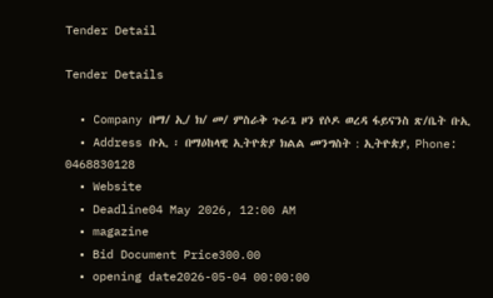Tender Detail

Tender Details

  • Company በማ/ ኢ/ ክ/ መ/ ምስራቅ ጉራጌ ዞን የሶዶ ወረዳ ፋይናንስ ጽ/ቤት ቡኢ
  • Address ቡኢ ፡ በማዕከላዊ ኢትዮጵያ ክልል መንግስት : ኢትዮጵያ, Phone: 0468830128
  • Website
  • Deadline04 May 2026, 12:00 AM
  • magazine
  • Bid Document Price300.00
  • opening date2026-05-04 00:00:00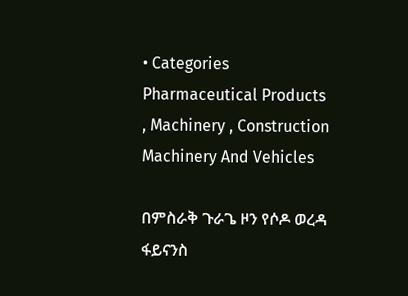• Categories Pharmaceutical Products , Machinery , Construction Machinery And Vehicles

በምስራቅ ጉራጌ ዞን የሶዶ ወረዳ ፋይናንስ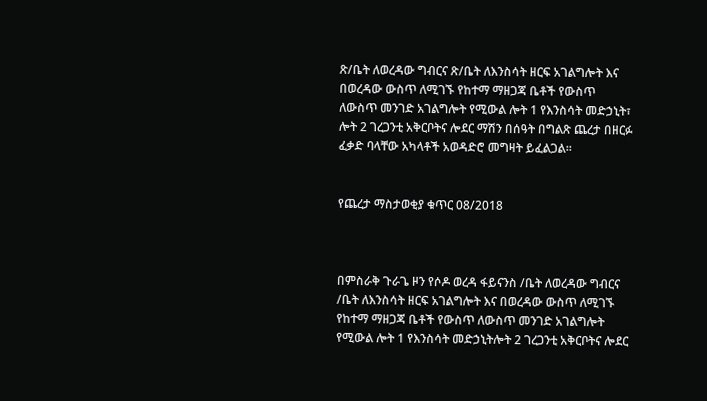ጽ/ቤት ለወረዳው ግብርና ጽ/ቤት ለእንስሳት ዘርፍ አገልግሎት እና በወረዳው ውስጥ ለሚገኙ የከተማ ማዘጋጃ ቤቶች የውስጥ ለውስጥ መንገድ አገልግሎት የሚውል ሎት 1 የእንስሳት መድኃኒት፣ ሎት 2 ገረጋንቲ አቅርቦትና ሎደር ማሽን በሰዓት በግልጽ ጨረታ በዘርፉ ፈቃድ ባላቸው አካላቶች አወዳድሮ መግዛት ይፈልጋል።


የጨረታ ማስታወቂያ ቁጥር 08/2018



በምስራቅ ጉራጌ ዞን የሶዶ ወረዳ ፋይናንስ /ቤት ለወረዳው ግብርና /ቤት ለእንስሳት ዘርፍ አገልግሎት እና በወረዳው ውስጥ ለሚገኙ የከተማ ማዘጋጃ ቤቶች የውስጥ ለውስጥ መንገድ አገልግሎት የሚውል ሎት 1 የእንስሳት መድኃኒትሎት 2 ገረጋንቲ አቅርቦትና ሎደር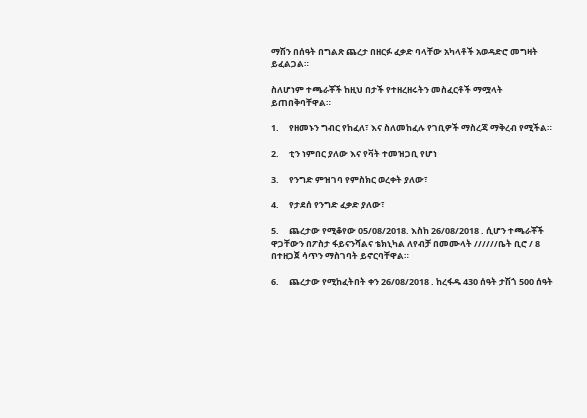ማሽን በሰዓት በግልጽ ጨረታ በዘርፉ ፈቃድ ባላቸው አካላቶች አወዳድሮ መግዛት ይፈልጋል።

ስለሆነም ተጫራቾች ከዚህ በታች የተዘረዘሩትን መስፈርቶች ማሟላት ይጠበቅባቸዋል።

1.     የዘመኑን ግብር የከፈለ፣ እና ስለመከፈሉ የገቢዎች ማስረጃ ማቅረብ የሚችል።

2.     ቲን ነምበር ያለው እና የቫት ተመዝጋቢ የሆነ

3.     የንግድ ምዝገባ የምስክር ወረቀት ያለው፣

4.     የታደሰ የንግድ ፈቃድ ያለው፣

5.     ጨረታው የሚቆየው 05/08/2018. እስከ 26/08/2018 . ሲሆን ተጫራቾች ዋጋቸውን በፖስታ ፋይናንሻልና ቴክኒካል ለየብቻ በመሙላት //////ቤት ቢሮ / 8 በተዘጋጀ ሳጥን ማስገባት ይኖርባቸዋል።

6.     ጨረታው የሚከፈትበት ቀን 26/08/2018 . ከረፋዱ 430 ሰዓት ታሽጎ 500 ሰዓት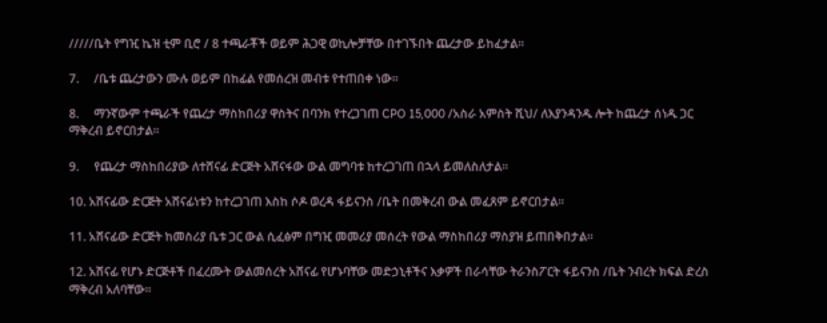/////ቤት የግዢ ኬዝ ቲም ቢሮ / 8 ተጫራቾች ወይም ሕጋዊ ወኪሎቻቸው በተገኙበት ጨረታው ይከፈታል።

7.     /ቤቱ ጨረታውን ሙሉ ወይም በከፊል የመሰረዝ መብቱ የተጠበቀ ነው።

8.     ማንኛውም ተጫራች የጨረታ ማስከበሪያ ዋስትና በባንክ የተረጋገጠ CPO 15,000 /አስራ አምስት ሺህ/ ለእያንዳንዱ ሎት ከጨረታ ሰነዱ ጋር ማቅረብ ይኖርበታል።

9.     የጨረታ ማስከበሪያው ለተሸናፊ ድርጅት አሸናፋው ውል መግባቱ ከተረጋገጠ በኋላ ይመለስለታል።

10. አሸናፊው ድርጅት አሸናፊነቱን ከተረጋገጠ እስከ ሶዶ ወረዳ ፋይናንስ /ቤት በመቅረብ ውል መፈጸም ይኖርበታል።

11. አሸናፊው ድርጅት ከመስሪያ ቤቱ ጋር ውል ሲፈፅም በግዢ መመሪያ መሰረት የውል ማስከበሪያ ማስያዝ ይጠበቅበታል።

12. አሸናፊ የሆኑ ድርጅቶች በፈረሙት ውልመሰረት አሸናፊ የሆኑባቸው መድኃኒቶችና እቃዎች በራሳቸው ትራንስፖርት ፋይናንስ /ቤት ንብረት ክፍል ድረስ ማቅረብ አለባቸው።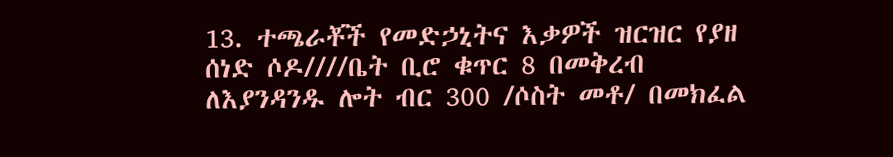13. ተጫራቾች የመድኃኒትና እቃዎች ዝርዝር የያዘ ሰነድ ሶዶ////ቤት ቢሮ ቁጥር 8 በመቅረብ ለእያንዳንዱ ሎት ብር 300 /ሶስት መቶ/ በመክፈል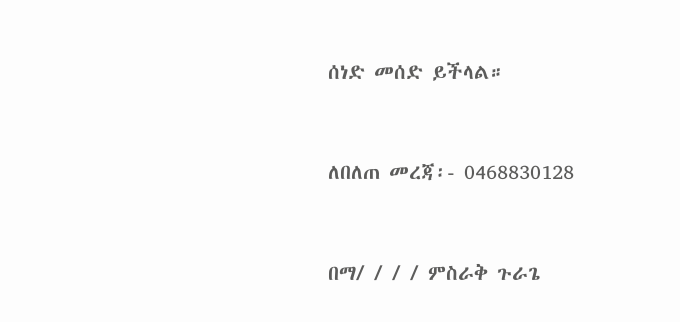ሰነድ መሰድ ይችላል።



ለበለጠ መረጃ፡- 0468830128



በማ/ / / / ምስራቅ ጉራጌ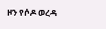ዞን የሶዶ ወረዳ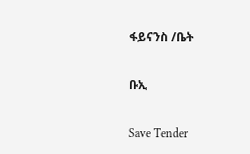ፋይናንስ /ቤት

ቡኢ

Save Tender